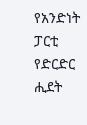የአንድነት ፓርቲ የድርድር ሒደት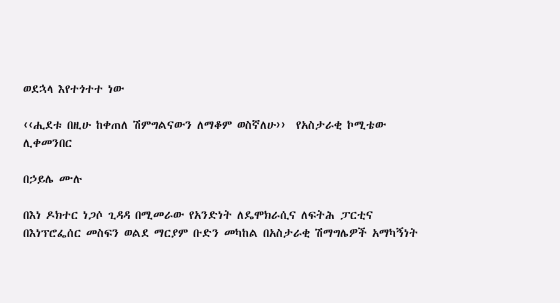ወደኋላ እየተጎተተ ነው

‹‹ሒደቱ በዚሁ ከቀጠለ ሽምግልናውን ለማቆም ወስኛለሁ››  የአስታራቂ ኮሚቴው ሊቀመንበር

በኃይሌ ሙሉ

በእነ ዶክተር ነጋሶ ጊዳዳ በሚመራው የአንድነት ለዴሞክራሲና ለፍትሕ ፓርቲና በእነፕሮፌሰር መስፍን ወልደ ማርያም ቡድን መካከል በአስታራቂ ሽማግሌዎች አማካኝነት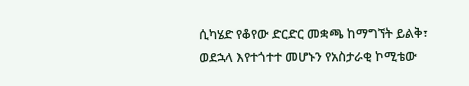ሲካሄድ የቆየው ድርድር መቋጫ ከማግኘት ይልቅ፣ ወደኋላ እየተጎተተ መሆኑን የአስታራቂ ኮሚቴው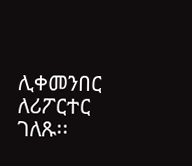ሊቀመንበር ለሪፖርተር ገለጹ፡፡